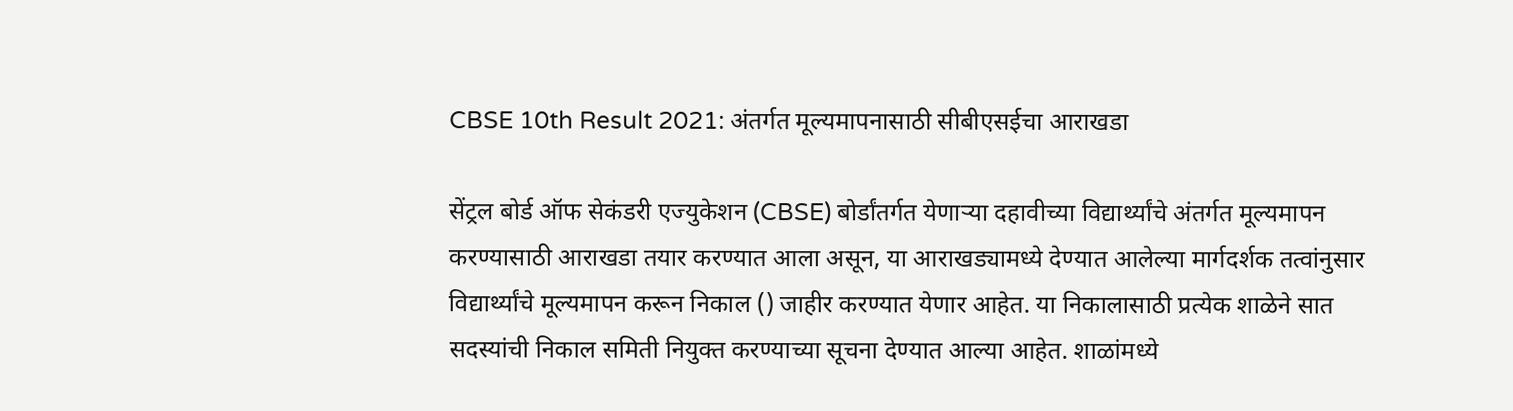CBSE 10th Result 2021: अंतर्गत मूल्यमापनासाठी सीबीएसईचा आराखडा

सेंट्रल बोर्ड ऑफ सेकंडरी एज्युकेशन (CBSE) बोर्डांतर्गत येणाऱ्या दहावीच्या विद्यार्थ्यांचे अंतर्गत मूल्यमापन करण्यासाठी आराखडा तयार करण्यात आला असून, या आराखड्यामध्ये देण्यात आलेल्या मार्गदर्शक तत्वांनुसार विद्यार्थ्यांचे मूल्यमापन करून निकाल () जाहीर करण्यात येणार आहेत. या निकालासाठी प्रत्येक शाळेने सात सदस्यांची निकाल समिती नियुक्त करण्याच्या सूचना देण्यात आल्या आहेत. शाळांमध्ये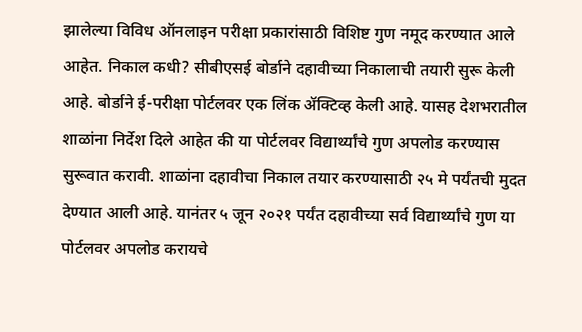झालेल्या विविध ऑनलाइन परीक्षा प्रकारांसाठी विशिष्ट गुण नमूद करण्यात आले आहेत. निकाल कधी? सीबीएसई बोर्डाने दहावीच्या निकालाची तयारी सुरू केली आहे. बोर्डाने ई-परीक्षा पोर्टलवर एक लिंक ॲक्टिव्ह केली आहे. यासह देशभरातील शाळांना निर्देश दिले आहेत की या पोर्टलवर विद्यार्थ्यांचे गुण अपलोड करण्यास सुरूवात करावी. शाळांना दहावीचा निकाल तयार करण्यासाठी २५ मे पर्यंतची मुदत देण्यात आली आहे. यानंतर ५ जून २०२१ पर्यंत दहावीच्या सर्व विद्यार्थ्यांचे गुण या पोर्टलवर अपलोड करायचे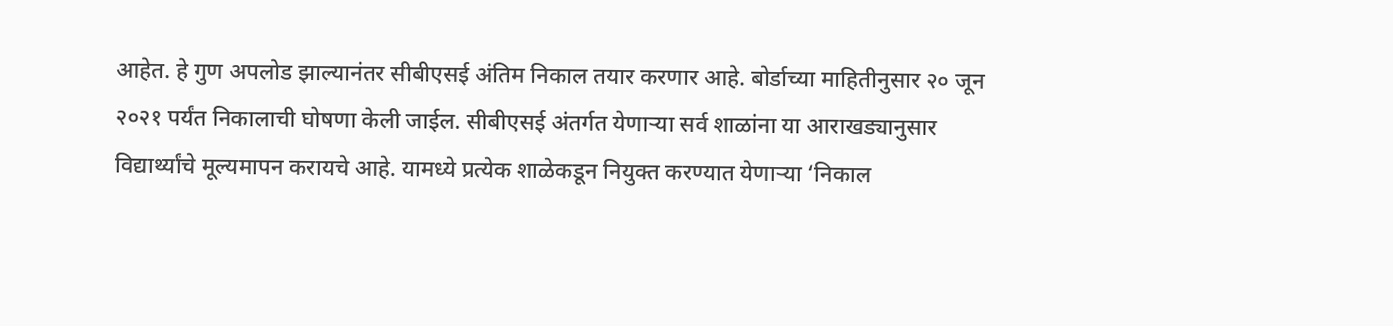आहेत. हे गुण अपलोड झाल्यानंतर सीबीएसई अंतिम निकाल तयार करणार आहे. बोर्डाच्या माहितीनुसार २० जून २०२१ पर्यंत निकालाची घोषणा केली जाईल. सीबीएसई अंतर्गत येणाऱ्या सर्व शाळांना या आराखड्यानुसार विद्यार्थ्यांचे मूल्यमापन करायचे आहे. यामध्ये प्रत्येक शाळेकडून नियुक्त करण्यात येणाऱ्या ‘निकाल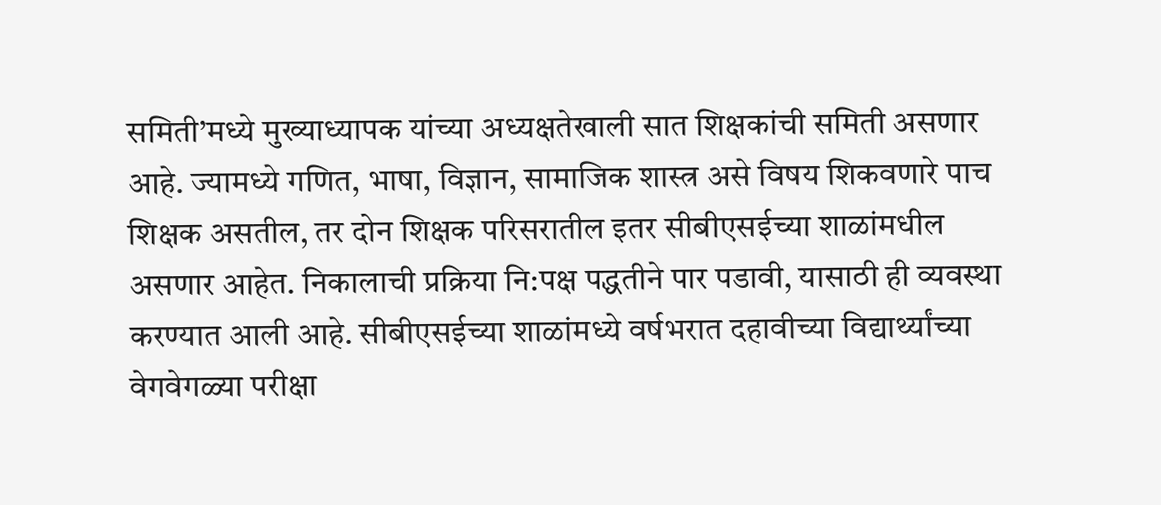समिती’मध्ये मुख्याध्यापक यांच्या अध्यक्षतेखाली सात शिक्षकांची समिती असणार आहे. ज्यामध्ये गणित, भाषा, विज्ञान, सामाजिक शास्त्र असे विषय शिकवणारे पाच शिक्षक असतील, तर दोन शिक्षक परिसरातील इतर सीबीएसईच्या शाळांमधील असणार आहेत. निकालाची प्रक्रिया नि:पक्ष पद्धतीने पार पडावी, यासाठी ही व्यवस्था करण्यात आली आहे. सीबीएसईच्या शाळांमध्ये वर्षभरात दहावीच्या विद्यार्थ्यांच्या वेगवेगळ्या परीक्षा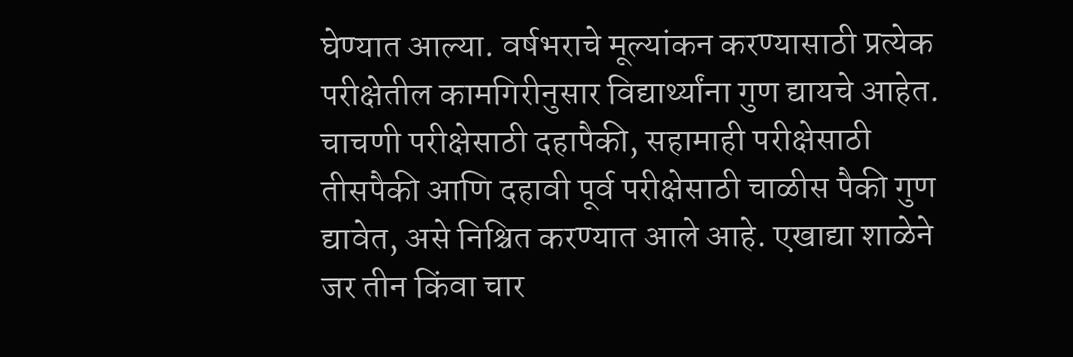घेण्यात आल्या. वर्षभराचे मूल्यांकन करण्यासाठी प्रत्येक परीक्षेतील कामगिरीनुसार विद्यार्थ्यांना गुण द्यायचे आहेत. चाचणी परीक्षेसाठी दहापैकी, सहामाही परीक्षेसाठी तीसपैकी आणि दहावी पूर्व परीक्षेसाठी चाळीस पैकी गुण द्यावेत, असे निश्चित करण्यात आले आहे. एखाद्या शाळेने जर तीन किंवा चार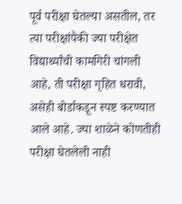पूर्व परीक्षा घेतल्या असतील, तर त्या परीक्षांपैकी ज्या परीक्षेत विद्यार्थ्यांची कामगिरी चांगली आहे, ती परीक्षा गृहित धरावी, असेही बोर्डाकडून स्पष्ट करण्यात आले आहे. ज्या शाळेने कोणतीही परीक्षा घेतलेली नाही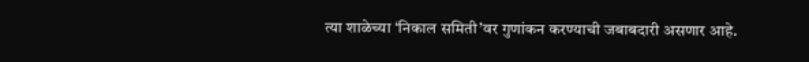त्या शाळेच्या ‘निकाल समिती’वर गुणांकन करण्याची जबाबदारी असणार आहे.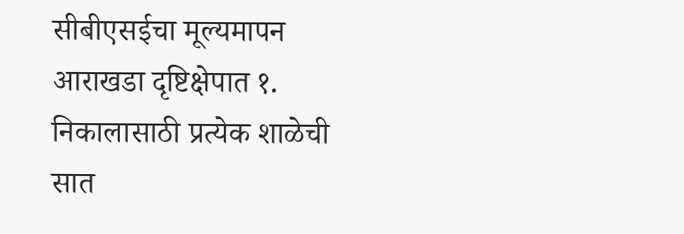सीबीएसईचा मूल्यमापन आराखडा दृष्टिक्षेपात १. निकालासाठी प्रत्येक शाळेची सात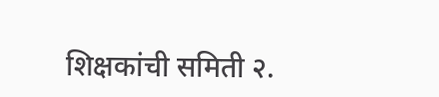शिक्षकांची समिती २.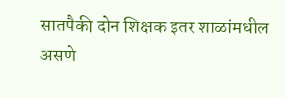सातपैकी दोन शिक्षक इतर शाळांमधील असणे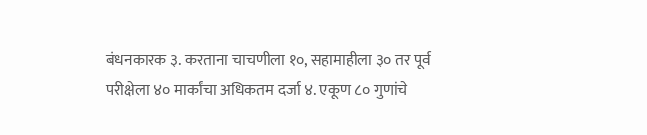बंधनकारक ३. करताना चाचणीला १०, सहामाहीला ३० तर पूर्व परीक्षेला ४० मार्कांचा अधिकतम दर्जा ४. एकूण ८० गुणांचे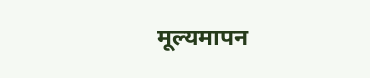मूल्यमापन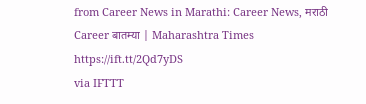from Career News in Marathi: Career News, मराठी Career बातम्या | Maharashtra Times https://ift.tt/2Qd7yDS
via IFTTT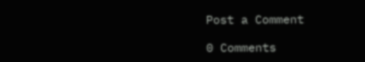Post a Comment

0 Comments